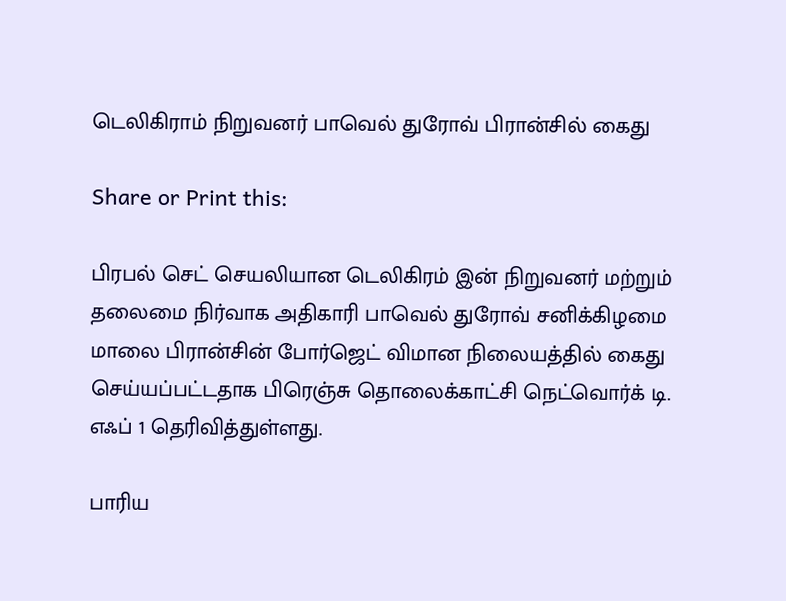டெலிகிராம் நிறுவனர் பாவெல் துரோவ் பிரான்சில் கைது

Share or Print this:

பிரபல் செட் செயலியான டெலிகிரம் இன் நிறுவனர் மற்றும் தலைமை நிர்வாக அதிகாரி பாவெல் துரோவ் சனிக்கிழமை மாலை பிரான்சின் போர்ஜெட் விமான நிலையத்தில் கைது செய்யப்பட்டதாக பிரெஞ்சு தொலைக்காட்சி நெட்வொர்க் டி. எஃப் 1 தெரிவித்துள்ளது.

பாரிய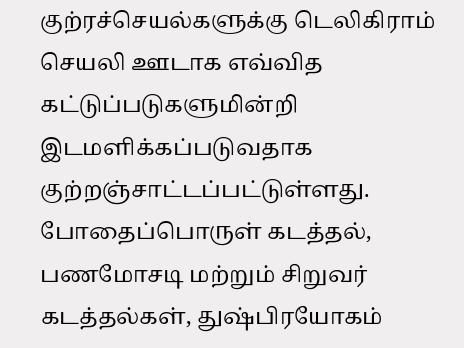குற்ரச்செயல்களுக்கு டெலிகிராம் செயலி ஊடாக எவ்வித கட்டுப்படுகளுமின்றி இடமளிக்கப்படுவதாக குற்றஞ்சாட்டப்பட்டுள்ளது. போதைப்பொருள் கடத்தல், பணமோசடி மற்றும் சிறுவர் கடத்தல்கள், துஷ்பிரயோகம்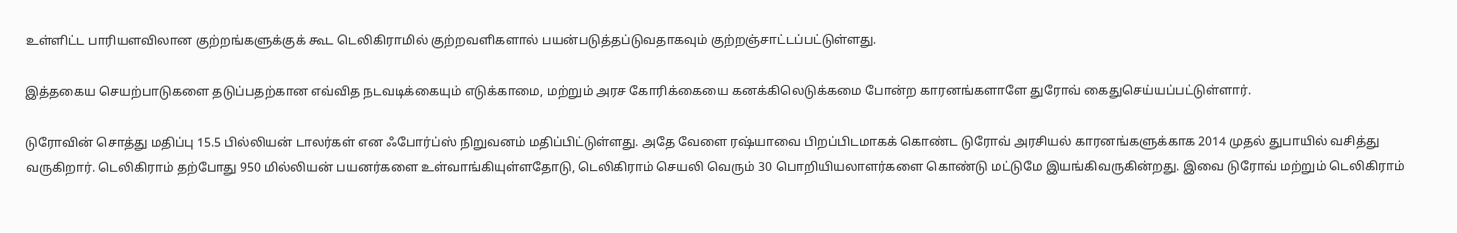உள்ளிட்ட பாரியளவிலான குற்றங்களுக்குக் கூட டெலிகிராமில் குற்றவளிகளால் பயன்படுத்தப்டுவதாகவும் குற்றஞ்சாட்டப்பட்டுள்ளது.

இத்தகைய செயற்பாடுகளை தடுப்பதற்கான எவ்வித நடவடிக்கையும் எடுக்காமை, மற்றும் அரச கோரிக்கையை கனக்கிலெடுக்கமை போன்ற காரனங்களாளே துரோவ் கைதுசெய்யப்பட்டுள்ளார்.

டுரோவின் சொத்து மதிப்பு 15.5 பில்லியன் டாலர்கள் என ஃபோர்ப்ஸ் நிறுவனம் மதிப்பிட்டுள்ளது. அதே வேளை ரஷ்யாவை பிறப்பிடமாகக் கொண்ட டுரோவ் அரசியல் காரனங்களுக்காக 2014 முதல் துபாயில் வசித்து வருகிறார். டெலிகிராம் தற்போது 950 மில்லியன் பயனர்களை உள்வாங்கியுள்ளதோடு, டெலிகிராம் செயலி வெரும் 30 பொறியியலாளர்களை கொண்டு மட்டுமே இயங்கிவருகின்றது. இவை டுரோவ் மற்றும் டெலிகிராம்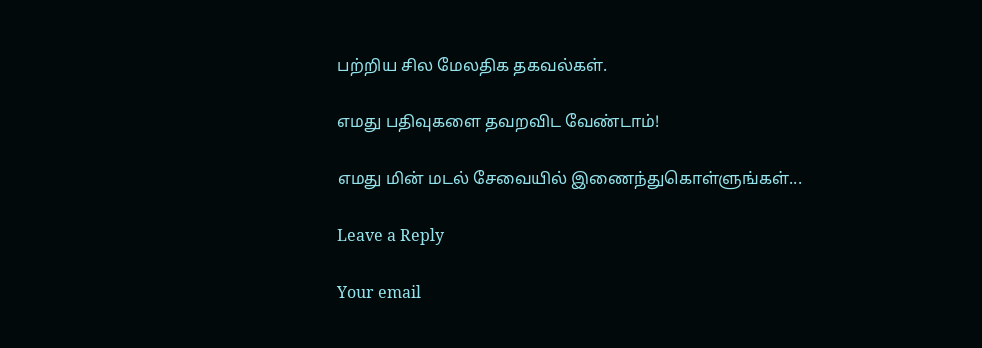பற்றிய சில மேலதிக தகவல்கள்.

எமது பதிவுகளை தவறவிட வேண்டாம்!

எமது மின் மடல் சேவையில் இணைந்துகொள்ளுங்கள்...

Leave a Reply

Your email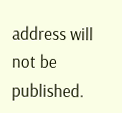address will not be published.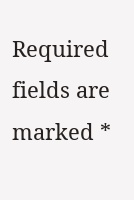Required fields are marked *